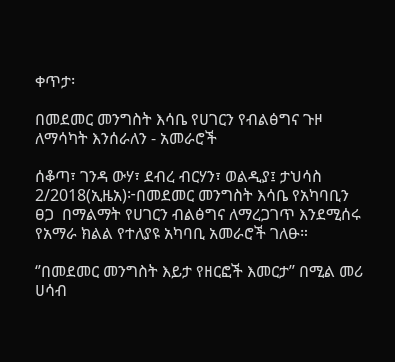ቀጥታ፡

በመደመር መንግስት እሳቤ የሀገርን የብልፅግና ጉዞ ለማሳካት እንሰራለን - አመራሮች

ሰቆጣ፣ ገንዳ ውሃ፣ ደብረ ብርሃን፣ ወልዲያ፤ ታህሳስ 2/2018(ኢዜአ)፦በመደመር መንግስት እሳቤ የአካባቢን ፀጋ  በማልማት የሀገርን ብልፅግና ለማረጋገጥ እንደሚሰሩ የአማራ ክልል የተለያዩ አካባቢ አመራሮች ገለፁ።

‘’በመደመር መንግስት እይታ የዘርፎች እመርታ’’ በሚል መሪ ሀሳብ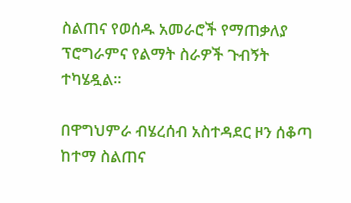ስልጠና የወሰዱ አመራሮች የማጠቃለያ ፕሮግራምና የልማት ስራዎች ጉብኝት ተካሄዷል።

በዋግህምራ ብሄረሰብ አስተዳደር ዞን ሰቆጣ ከተማ ስልጠና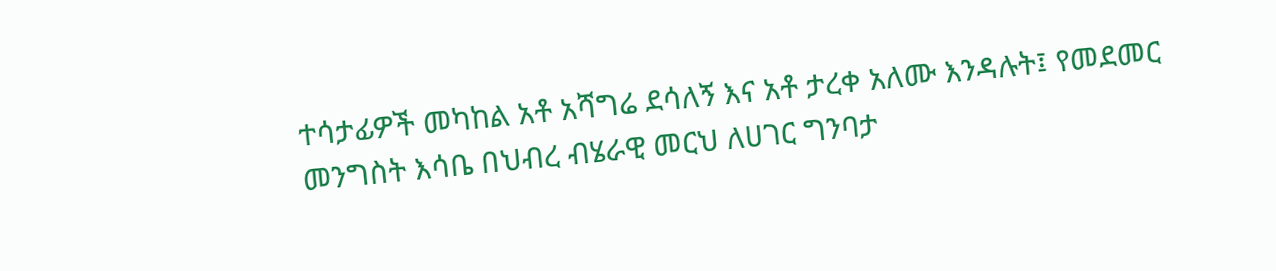ተሳታፊዎች መካከል አቶ አሻግሬ ደሳለኝ እና አቶ ታረቀ አለሙ እንዳሉት፤ የመደመር መንግስት እሳቤ በህብረ ብሄራዊ መርህ ለሀገር ግንባታ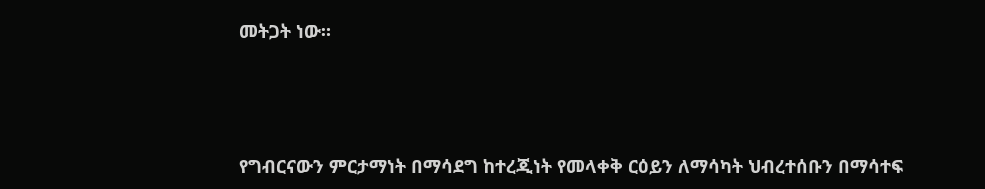መትጋት ነው።




የግብርናውን ምርታማነት በማሳደግ ከተረጂነት የመላቀቅ ርዕይን ለማሳካት ህብረተሰቡን በማሳተፍ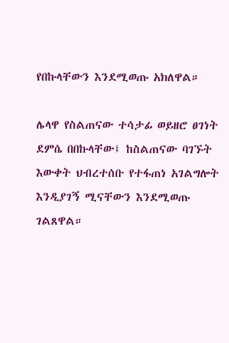የበኩላቸውን እንደሚወጡ አክለዋል።

ሌላዋ የስልጠናው ተሳታፊ ወይዘሮ ፀገነት ደምሴ በበኩላቸው፤ ከስልጠናው ባገኙት እውቀት ህብረተሰቡ የተፋጠነ አገልግሎት እንዲያገኝ ሚናቸውን እንደሚወጡ ገልጸዋል።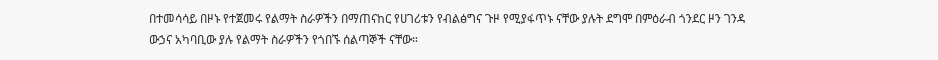በተመሳሳይ በዞኑ የተጀመሩ የልማት ስራዎችን በማጠናከር የሀገሪቱን የብልፅግና ጉዞ የሚያፋጥኑ ናቸው ያሉት ደግሞ በምዕራብ ጎንደር ዞን ገንዳ ውኃና አካባቢው ያሉ የልማት ስራዎችን የጎበኙ ሰልጣኞች ናቸው።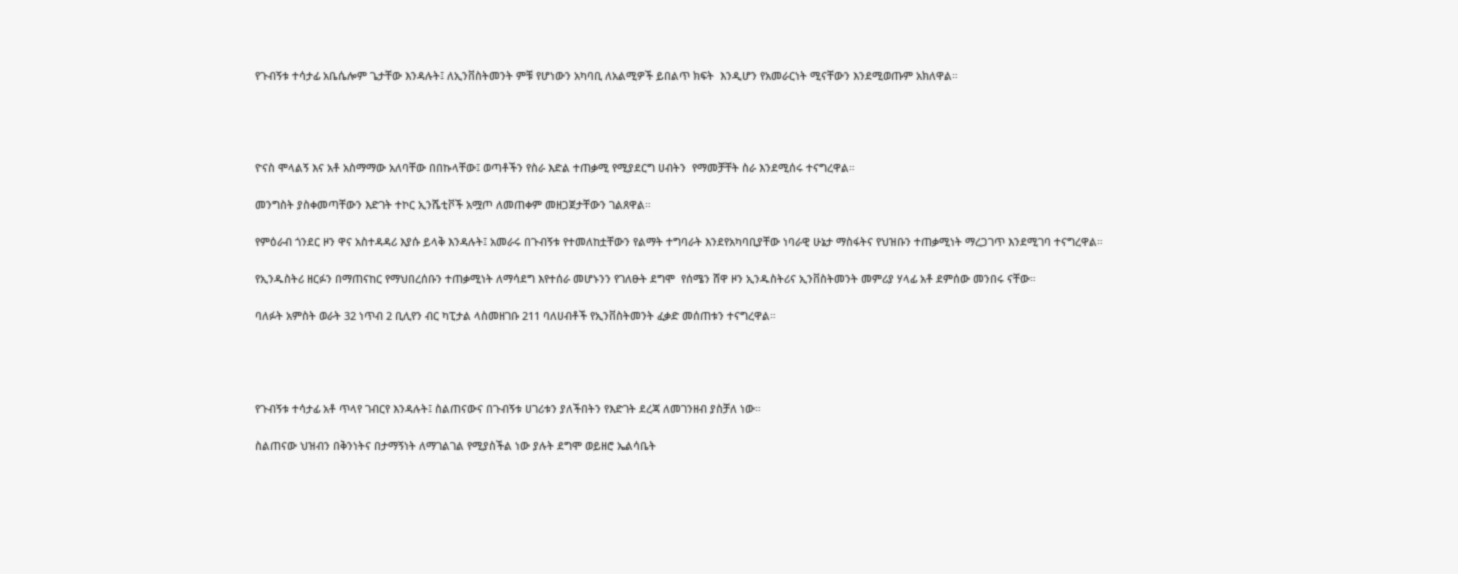የጉብኝቱ ተሳታፊ አቤሴሎም ጌታቸው እንዳሉት፤ ለኢንቨስትመንት ምቹ የሆነውን አካባቢ ለአልሚዎች ይበልጥ ክፍት  እንዲሆን የአመራርነት ሚናቸውን እንደሚወጡም አክለዋል።




ዮናስ ሞላልኝ እና አቶ አስማማው አለባቸው በበኩላቸው፤ ወጣቶችን የስራ እድል ተጠቃሚ የሚያደርግ ሀብትን  የማመቻቸት ስራ እንደሚሰሩ ተናግረዋል።

መንግስት ያስቀመጣቸውን እድገት ተኮር ኢንሼቲቮች አሟጦ ለመጠቀም መዘጋጀታቸውን ገልጸዋል።

የምዕራብ ጎንደር ዞን ዋና አስተዳዳሪ እያሱ ይላቅ እንዳሉት፤ አመራሩ በጉብኝቱ የተመለከቷቸውን የልማት ተግባራት እንደየአካባቢያቸው ነባራዊ ሁኔታ ማስፋትና የህዝቡን ተጠቃሚነት ማረጋገጥ እንደሚገባ ተናግረዋል።

የኢንዱስትሪ ዘርፉን በማጠናከር የማህበረሰቡን ተጠቃሚነት ለማሳደግ እየተሰራ መሆኑንን የገለፁት ደግሞ  የሰሜን ሸዋ ዞን ኢንዱስትሪና ኢንቨስትመንት መምሪያ ሃላፊ አቶ ደምሰው መንበሩ ናቸው።

ባለፉት አምስት ወራት 32 ነጥብ 2 ቢሊየን ብር ካፒታል ላስመዘገቡ 211 ባለሀብቶች የኢንቨስትመንት ፈቃድ መሰጠቱን ተናግረዋል።




የጉብኝቱ ተሳታፊ አቶ ጥላየ ገብርየ እንዳሉት፤ ስልጠናውና በጉብኝቱ ሀገሪቱን ያለችበትን የእድገት ደረጃ ለመገንዘብ ያስቻለ ነው።

ስልጠናው ህዝብን በቅንነትና በታማኝነት ለማገልገል የሚያስችል ነው ያሉት ደግሞ ወይዘሮ ኤልሳቤት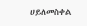ሀይለመስቀል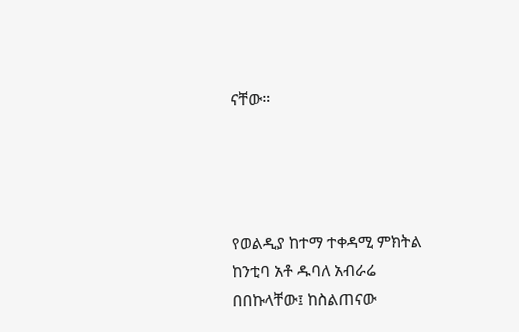ናቸው።




የወልዲያ ከተማ ተቀዳሚ ምክትል ከንቲባ አቶ ዱባለ አብራሬ በበኩላቸው፤ ከስልጠናው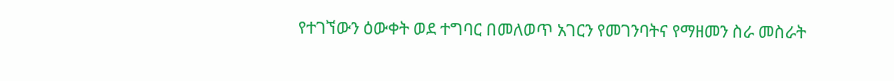የተገኘውን ዕውቀት ወደ ተግባር በመለወጥ አገርን የመገንባትና የማዘመን ስራ መስራት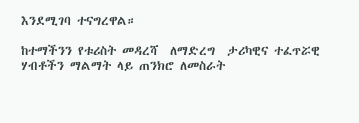እንደሚገባ ተናግረዋል።

ከተማችንን የቱሪስት መዳረሻ  ለማድረግ  ታሪካዊና ተፈጥሯዊ ሃብቶችን ማልማት ላይ ጠንክሮ ለመስራት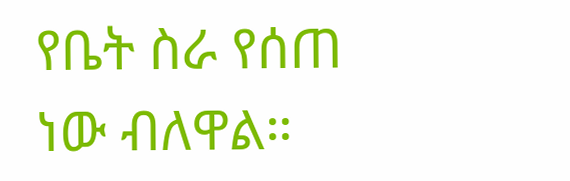የቤት ስራ የሰጠ ነው ብለዋል።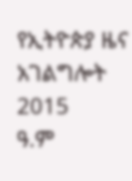የኢትዮጵያ ዜና አገልግሎት
2015
ዓ.ም